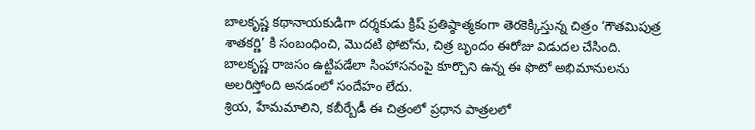బాలకృష్ణ కథానాయకుడిగా దర్శకుడు క్రిష్ ప్రతిష్ఠాత్మకంగా తెరకెక్కిస్తున్న చిత్రం ‘గౌతమిపుత్ర శాతకర్ణి’ కి సంబంధించి, మొదటి ఫోటోను, చిత్ర బృందం ఈరోజు విడుదల చేసింది.
బాలకృష్ణ రాజసం ఉట్టిపడేలా సింహాసనంపై కూర్చొని ఉన్న ఈ ఫొటో అభిమానులను అలరిస్తోంది అనడంలో సందేహం లేదు.
శ్రియ, హేమమాలిని, కబీర్బేడీ ఈ చిత్రంలో ప్రధాన పాత్రలలో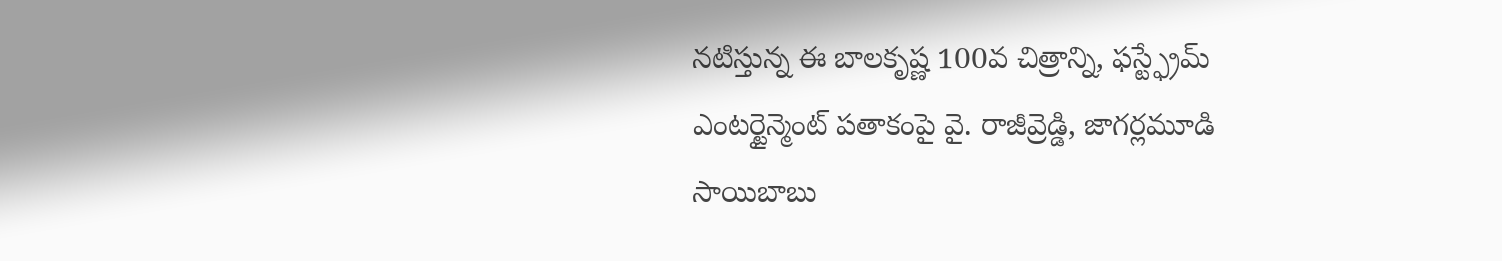నటిస్తున్న ఈ బాలకృష్ణ 100వ చిత్రాన్ని, ఫస్ట్ఫ్రేమ్ ఎంటర్టైన్మెంట్ పతాకంపై వై. రాజీవ్రెడ్డి, జాగర్లమూడి సాయిబాబు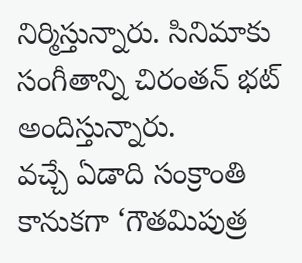నిర్మిస్తున్నారు. సినిమాకు సంగీతాన్ని చిరంతన్ భట్ అందిస్తున్నారు.
వచ్చే ఏడాది సంక్రాంతి కానుకగా ‘గౌతమిపుత్ర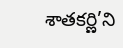శాతకర్ణి’ని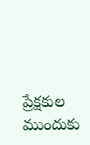ప్రేక్షకుల ముందుకు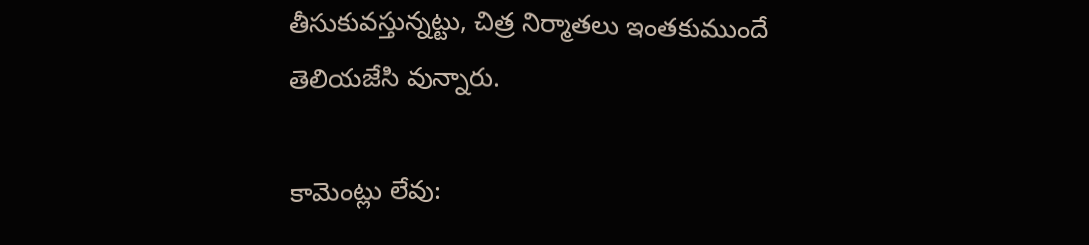తీసుకువస్తున్నట్టు, చిత్ర నిర్మాతలు ఇంతకుముందే తెలియజేసి వున్నారు.

కామెంట్లు లేవు: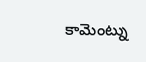కామెంట్ను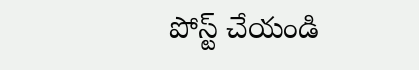పోస్ట్ చేయండి